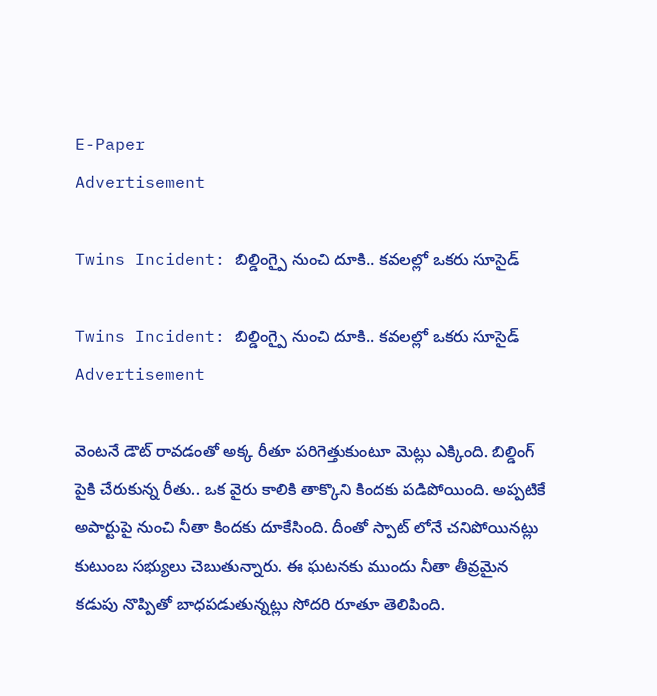E-Paper
Advertisement

Twins Incident: బిల్డింగ్పై నుంచి దూకి.. కవలల్లో ఒకరు సూసైడ్

Twins Incident: బిల్డింగ్పై నుంచి దూకి.. కవలల్లో ఒకరు సూసైడ్
Advertisement

వెంటనే డౌట్ రావడంతో అక్క రీతూ పరిగెత్తుకుంటూ మెట్లు ఎక్కింది. బిల్డింగ్ పైకి చేరుకున్న రీతు.. ఒక వైరు కాలికి తాక్కొని కిందకు పడిపోయింది. అప్పటికే అపార్టుపై నుంచి నీతా కిందకు దూకేసింది. దీంతో స్పాట్ లోనే చనిపోయినట్లు కుటుంబ సభ్యులు చెబుతున్నారు. ఈ ఘటనకు ముందు నీతా తీవ్రమైన కడుపు నొప్పితో బాధపడుతున్నట్లు సోదరి రూతూ తెలిపింది.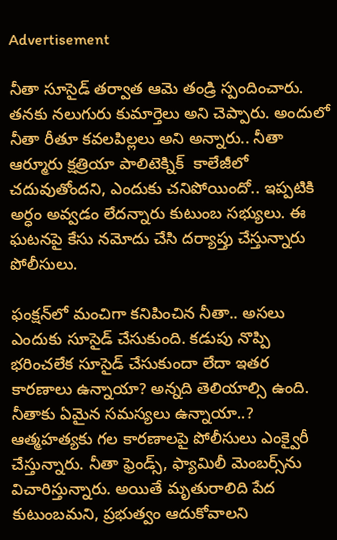Advertisement

నీతా సూసైడ్ తర్వాత ఆమె తండ్రి స్పందించారు. తనకు నలుగురు కుమార్తెలు అని చెప్పారు. అందులో నీతా రీతూ కవలపిల్లలు అని అన్నారు.. నీతా ఆర్మూరు క్షత్రియా పాలిటెక్నిక్  కాలేజీలో చదువుతోందని, ఎందుకు చనిపోయిందో.. ఇప్పటికి అర్ధం అవ్వడం లేదన్నారు కుటుంబ సభ్యులు. ఈ ఘటనపై కేసు నమోదు చేసి దర్యాప్తు చేస్తున్నారు పోలీసులు.

ఫంక్షన్‌లో మంచిగా కనిపించిన నీతా.. అసలు ఎందుకు సూసైడ్ చేసుకుంది. కడుపు నొప్పి భరించలేక సూసైడ్ చేసుకుందా లేదా ఇతర కారణాలు ఉన్నాయా? అన్నది తెలియాల్సి ఉంది. నీతాకు ఏమైన సమస్యలు ఉన్నాయా..? ఆత్మహత్యకు గల కారణాలపై పోలీసులు ఎంక్వైరీ చేస్తున్నారు. నీతా ఫ్రెండ్స్, ఫ్యామిలీ మెంబర్స్‌ను విచారిస్తున్నారు. అయితే మృతురాలిది పేద కుటుంబమని, ప్రభుత్వం ఆదుకోవాలని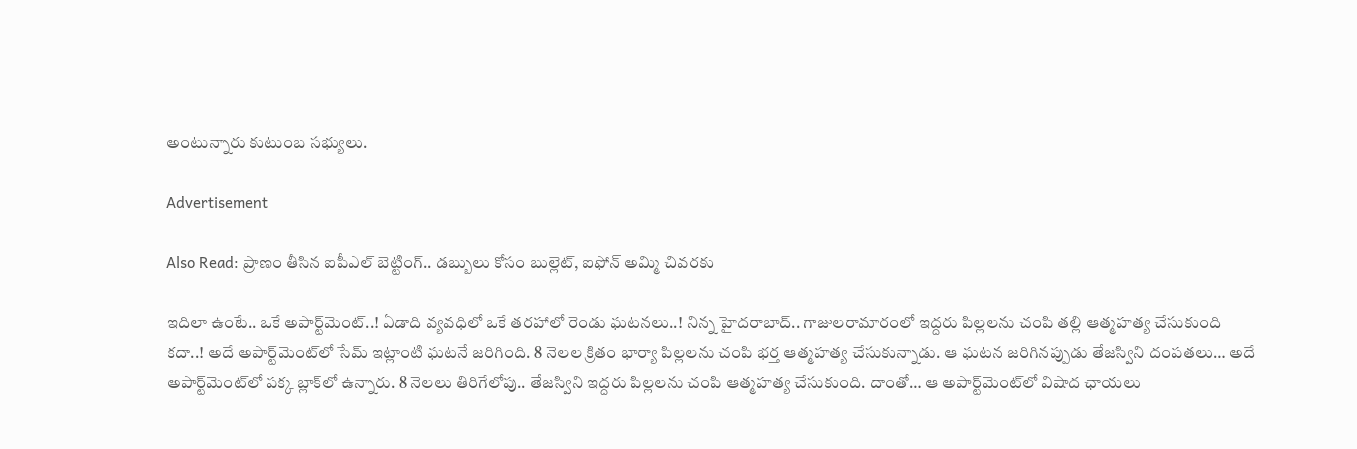అంటున్నారు కుటుంబ సభ్యులు.

Advertisement

Also Read: ప్రాణం తీసిన ఐపీఎల్ బెట్టింగ్.. డబ్బులు కోసం బుల్లెట్, ఐఫోన్ అమ్మి చివరకు

ఇదిలా ఉంటే.. ఒకే అపార్ట్‌మెంట్‌..! ఏడాది వ్యవధిలో ఒకే తరహాలో రెండు ఘటనలు..! నిన్న హైదరాబాద్‌.. గాజులరామారంలో ఇద్దరు పిల్లలను చంపి తల్లి ఆత్మహత్య చేసుకుంది కదా..! అదే అపార్ట్‌మెంట్‌లో సేమ్ ఇట్లాంటి ఘటనే జరిగింది. 8 నెలల క్రితం భార్యా పిల్లలను చంపి భర్త ఆత్మహత్య చేసుకున్నాడు. ఆ ఘటన జరిగినప్పుడు తేజస్విని దంపతలు… అదే అపార్ట్‌మెంట్‌లో పక్క బ్లాక్‌లో ఉన్నారు. 8 నెలలు తిరిగేలోపు.. తేజస్విని ఇద్దరు పిల్లలను చంపి ఆత్మహత్య చేసుకుంది. దాంతో… ఆ అపార్ట్‌మెంట్‌లో విషాద ఛాయలు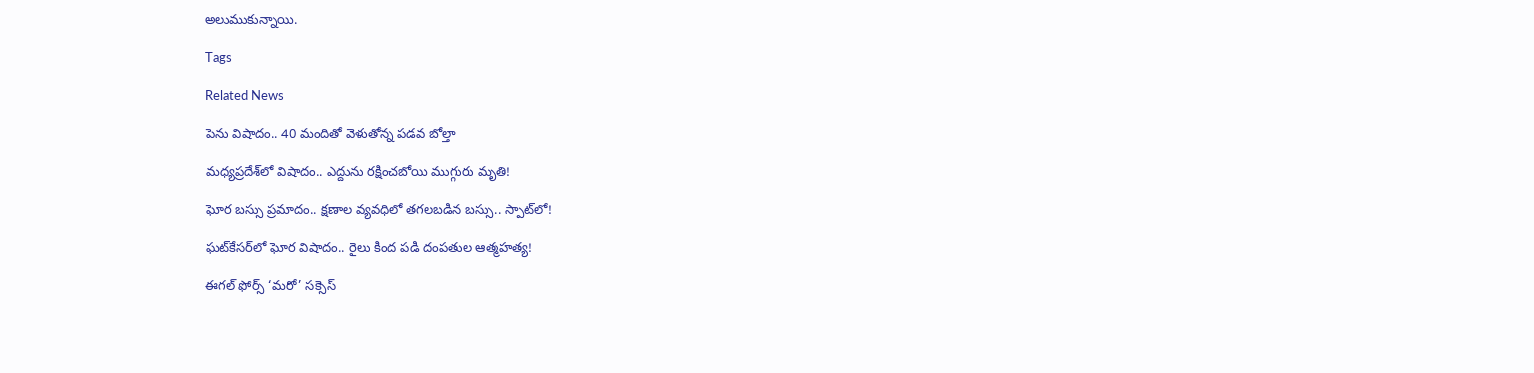అలుముకున్నాయి.

Tags

Related News

పెను విషాదం.. 40 మందితో వెళుతోన్న ప‌డ‌వ బోల్తా

మధ్యప్రదేశ్‌లో విషాదం.. ఎద్దును రక్షించబోయి ముగ్గురు మృతి!

ఘోర బస్సు ప్రమాదం.. క్షణాల వ్యవధిలో తగలబడిన బస్సు.. స్పాట్‌లో!

ఘట్‌కేసర్‌లో ఘోర విషాదం.. రైలు కింద పడి దంపతుల ఆత్మహత్య!

ఈగల్ ఫోర్స్ ‘మరో’ సక్సెస్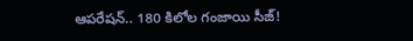ఆపరేషన్.. 180 కిలోల గంజాయి సీజ్!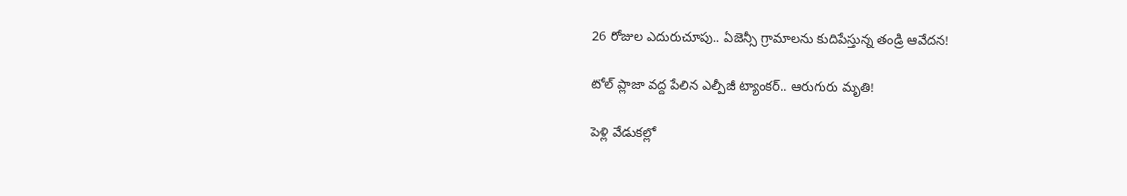26 రోజుల ఎదురుచూపు.. ఏజెన్సీ గ్రామాలను కుదిపేస్తున్న తండ్రి ఆవేదన!

టోల్ ప్లాజా వద్ద పేలిన ఎల్పీజీ ట్యాంకర్.. ఆరుగురు మృతి!

పెళ్లి వేడుకల్లో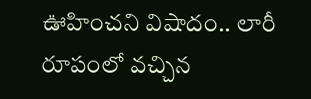ఊహించని విషాదం.. లారీ రూపంలో వచ్చిన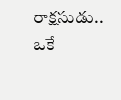రాక్షసుడు.. ఒకే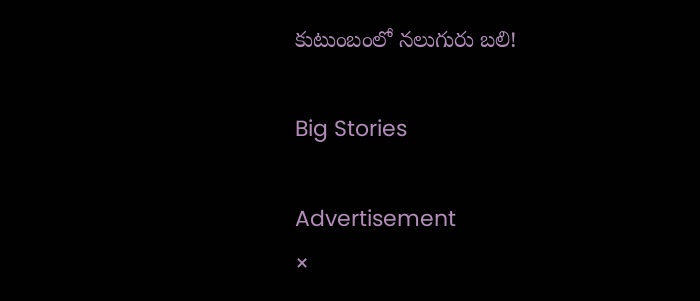కుటుంబంలో నలుగురు బలి!

Big Stories

Advertisement
×